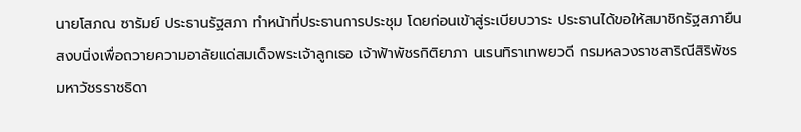นายโสภณ ซารัมย์ ประธานรัฐสภา ทำหน้าที่ประธานการประชุม โดยก่อนเข้าสู่ระเบียบวาระ ประธานได้ขอให้สมาชิกรัฐสภายืนสงบนิ่งเพื่อถวายความอาลัยแด่สมเด็จพระเจ้าลูกเธอ เจ้าฟ้าพัชรกิติยาภา นเรนทิราเทพยวดี กรมหลวงราชสาริณีสิริพัชร มหาวัชรราชธิดา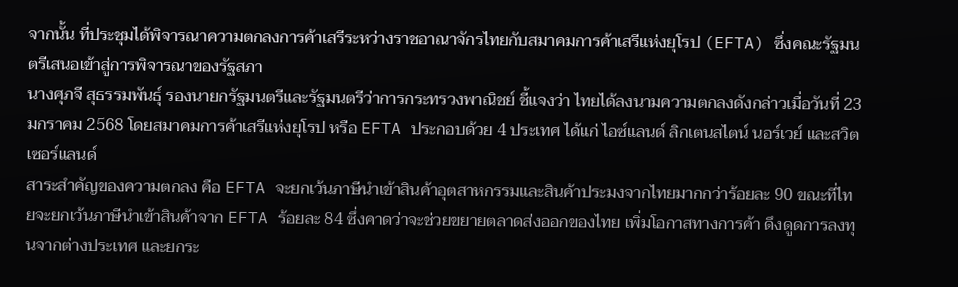จากนั้น ที่ประชุมได้พิจารณาความตกลงการค้าเสรีระหว่างราชอาณาจักรไทยกับสมาคมการค้าเสรีแห่งยุโรป (EFTA) ซึ่งคณะรัฐมนตรีเสนอเข้าสู่การพิจารณาของรัฐสภา
นางศุภจี สุธรรมพันธุ์ รองนายกรัฐมนตรีและรัฐมนตรีว่าการกระทรวงพาณิชย์ ชี้แจงว่า ไทยได้ลงนามความตกลงดังกล่าวเมื่อวันที่ 23 มกราคม 2568 โดยสมาคมการค้าเสรีแห่งยุโรป หรือ EFTA ประกอบด้วย 4 ประเทศ ได้แก่ ไอซ์แลนด์ ลิกเตนสไตน์ นอร์เวย์ และสวิตเซอร์แลนด์
สาระสำคัญของความตกลง คือ EFTA จะยกเว้นภาษีนำเข้าสินค้าอุตสาหกรรมและสินค้าประมงจากไทยมากกว่าร้อยละ 90 ขณะที่ไทยจะยกเว้นภาษีนำเข้าสินค้าจาก EFTA ร้อยละ 84 ซึ่งคาดว่าจะช่วยขยายตลาดส่งออกของไทย เพิ่มโอกาสทางการค้า ดึงดูดการลงทุนจากต่างประเทศ และยกระ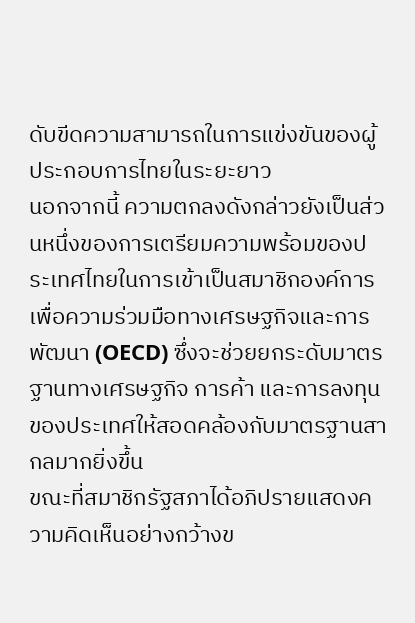ดับขีดความสามารถในการแข่งขันของผู้ประกอบการไทยในระยะยาว
นอกจากนี้ ความตกลงดังกล่าวยังเป็นส่วนหนึ่งของการเตรียมความพร้อมของประเทศไทยในการเข้าเป็นสมาชิกองค์การเพื่อความร่วมมือทางเศรษฐกิจและการพัฒนา (OECD) ซึ่งจะช่วยยกระดับมาตรฐานทางเศรษฐกิจ การค้า และการลงทุนของประเทศให้สอดคล้องกับมาตรฐานสากลมากยิ่งขึ้น
ขณะที่สมาชิกรัฐสภาได้อภิปรายแสดงความคิดเห็นอย่างกว้างข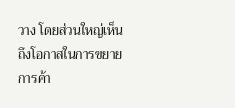วาง โดยส่วนใหญ่เห็นถึงโอกาสในการขยายการค้า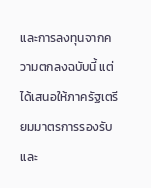และการลงทุนจากความตกลงฉบับนี้ แต่ได้เสนอให้ภาครัฐเตรียมมาตรการรองรับและ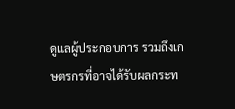ดูแลผู้ประกอบการ รวมถึงเกษตรกรที่อาจได้รับผลกระท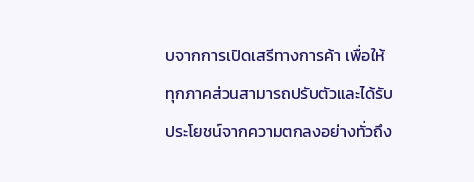บจากการเปิดเสรีทางการค้า เพื่อให้ทุกภาคส่วนสามารถปรับตัวและได้รับประโยชน์จากความตกลงอย่างทั่วถึง